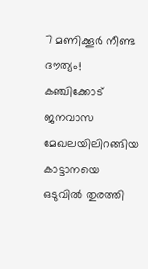7 മണിക്കൂര്‍ നീണ്ട ദൗത്യം! കഞ്ചിക്കോട് ജനവാസ മേഖലയിലിറങ്ങിയ കാട്ടാനയെ ഒടുവിൽ തുരത്തി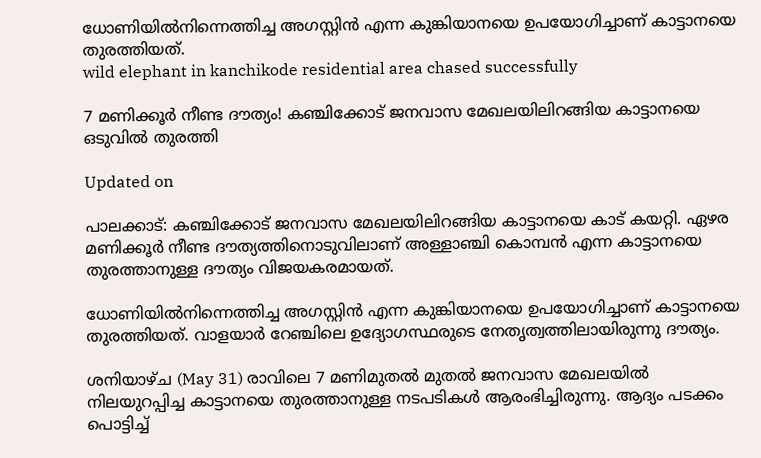ധോണിയിൽനിന്നെത്തിച്ച അഗസ്റ്റിൻ എന്ന കുങ്കിയാനയെ ഉപയോഗിച്ചാണ് കാട്ടാനയെ തുരത്തിയത്.
wild elephant in kanchikode residential area chased successfully

7 മണിക്കൂര്‍ നീണ്ട ദൗത്യം! കഞ്ചിക്കോട് ജനവാസ മേഖലയിലിറങ്ങിയ കാട്ടാനയെ ഒടുവിൽ തുരത്തി

Updated on

പാലക്കാട്: കഞ്ചിക്കോട് ജനവാസ മേഖലയിലിറങ്ങിയ കാട്ടാനയെ കാട് കയറ്റി. ഏഴര മണിക്കൂർ‌ നീണ്ട ദൗത്യത്തിനൊടുവിലാണ് അള്ളാഞ്ചി കൊമ്പന്‍ എന്ന കാട്ടാനയെ തുരത്താനുള്ള ദൗത്യം വിജയകരമായത്.

ധോണിയിൽനിന്നെത്തിച്ച അഗസ്റ്റിൻ എന്ന കുങ്കിയാനയെ ഉപയോഗിച്ചാണ് കാട്ടാനയെ തുരത്തിയത്. വാളയാര്‍ റേഞ്ചിലെ ഉദ്യോഗസ്ഥരുടെ നേതൃത്വത്തിലായിരുന്നു ദൗത്യം.

ശനിയാഴ്ച (May 31) രാവിലെ 7 മണിമുതൽ മുതൽ ജനവാസ മേഖലയിൽ നിലയുറപ്പിച്ച കാട്ടാനയെ തുരത്താനുള്ള നടപടികൾ ആരംഭിച്ചിരുന്നു. ആദ്യം പടക്കം പൊട്ടിച്ച്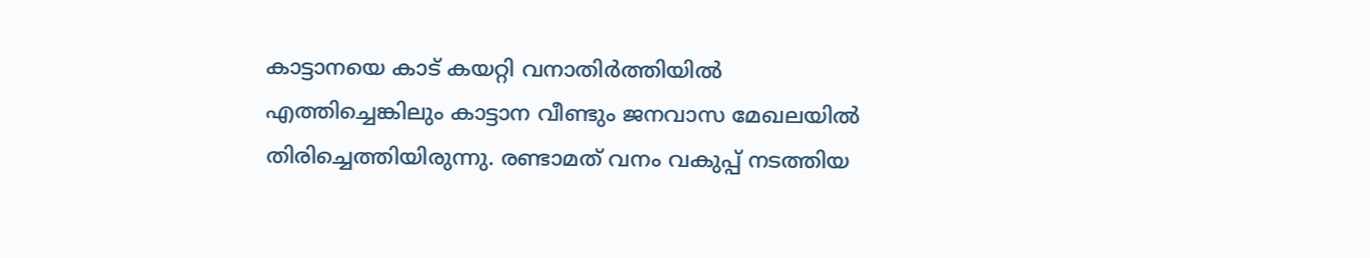കാട്ടാനയെ കാട് കയറ്റി വനാതിർത്തിയിൽ എത്തിച്ചെങ്കിലും കാട്ടാന വീണ്ടും ജനവാസ മേഖലയിൽ തിരിച്ചെത്തിയിരുന്നു. രണ്ടാമത് വനം വകുപ്പ് നടത്തിയ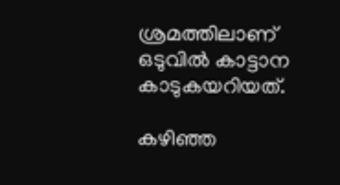ശ്രമത്തിലാണ് ഒടുവിൽ കാട്ടാന കാടുകയറിയത്.

കഴിഞ്ഞ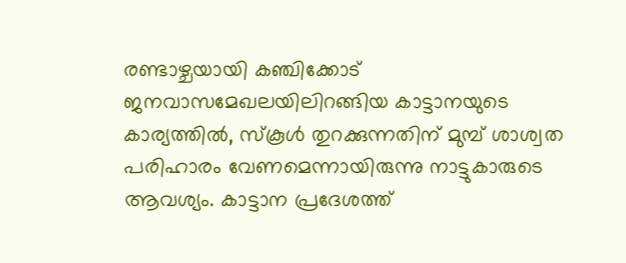രണ്ടാഴ്ചയായി കഞ്ചിക്കോട് ജനവാസമേഖലയിലിറങ്ങിയ കാട്ടാനയുടെ കാര്യത്തിൽ, സ്കൂൾ തുറക്കുന്നതിന് മുമ്പ് ശാശ്വത പരിഹാരം വേണമെന്നായിരുന്നു നാട്ടുകാരുടെ ആവശ്യം. കാട്ടാന പ്രദേശത്ത്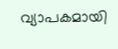വ്യാപകമായി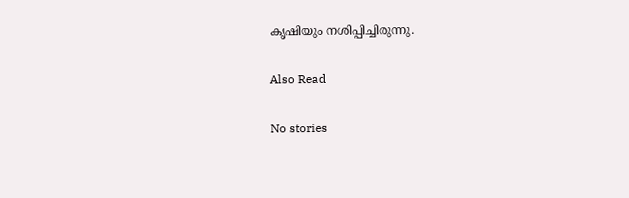കൃഷിയും നശിപ്പിച്ചിരുന്നു.

Also Read

No stories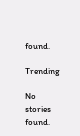found.

Trending

No stories found.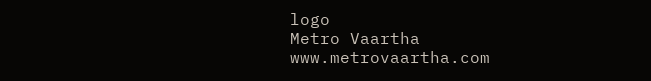logo
Metro Vaartha
www.metrovaartha.com